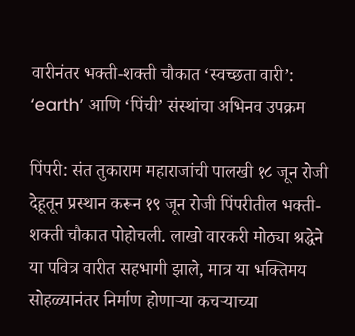वारीनंतर भक्ती-शक्ती चौकात ‘स्वच्छता वारी’: ‘earth’ आणि ‘पिंची’ संस्थांचा अभिनव उपक्रम

पिंपरी: संत तुकाराम महाराजांची पालखी १८ जून रोजी देहूतून प्रस्थान करून १९ जून रोजी पिंपरीतील भक्ती-शक्ती चौकात पोहोचली. लाखो वारकरी मोठ्या श्रद्धेने या पवित्र वारीत सहभागी झाले, मात्र या भक्तिमय सोहळ्यानंतर निर्माण होणाऱ्या कचऱ्याच्या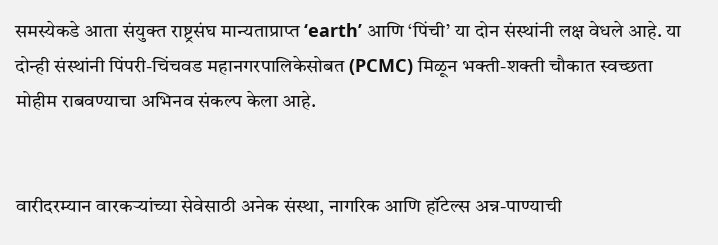समस्येकडे आता संयुक्त राष्ट्रसंघ मान्यताप्राप्त ‘earth’ आणि ‘पिंची’ या दोन संस्थांनी लक्ष वेधले आहे. या दोन्ही संस्थांनी पिंपरी-चिंचवड महानगरपालिकेसोबत (PCMC) मिळून भक्ती-शक्ती चौकात स्वच्छता मोहीम राबवण्याचा अभिनव संकल्प केला आहे.


वारीदरम्यान वारकऱ्यांच्या सेवेसाठी अनेक संस्था, नागरिक आणि हॉटेल्स अन्न-पाण्याची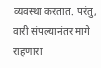व्यवस्था करतात. परंतु, वारी संपल्यानंतर मागे राहणारा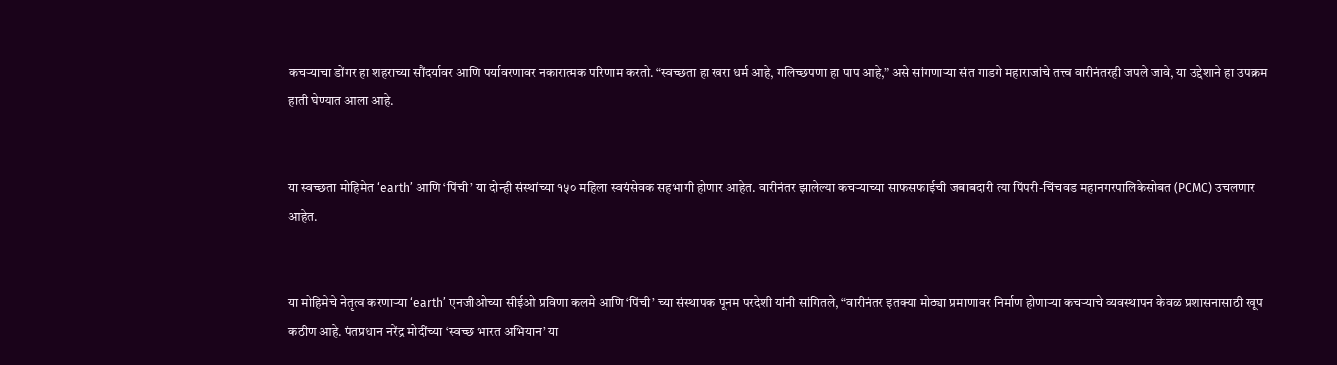कचऱ्याचा डोंगर हा शहराच्या सौंदर्यावर आणि पर्यावरणावर नकारात्मक परिणाम करतो. “स्वच्छता हा खरा धर्म आहे, गलिच्छपणा हा पाप आहे,” असे सांगणाऱ्या संत गाडगे महाराजांचे तत्त्व वारीनंतरही जपले जावे, या उद्देशाने हा उपक्रम हाती घेण्यात आला आहे.


या स्वच्छता मोहिमेत ‘earth’ आणि ‘पिंची’ या दोन्ही संस्थांच्या १५० महिला स्वयंसेवक सहभागी होणार आहेत. वारीनंतर झालेल्या कचऱ्याच्या साफसफाईची जबाबदारी त्या पिंपरी-चिंचवड महानगरपालिकेसोबत (PCMC) उचलणार आहेत.


या मोहिमेचे नेतृत्व करणाऱ्या ‘earth’ एनजीओच्या सीईओ प्रविणा कलमे आणि ‘पिंची’ च्या संस्थापक पूनम परदेशी यांनी सांगितले, “वारीनंतर इतक्या मोठ्या प्रमाणावर निर्माण होणाऱ्या कचऱ्याचे व्यवस्थापन केवळ प्रशासनासाठी खूप कठीण आहे. पंतप्रधान नरेंद्र मोदींच्या ‘स्वच्छ भारत अभियान’ या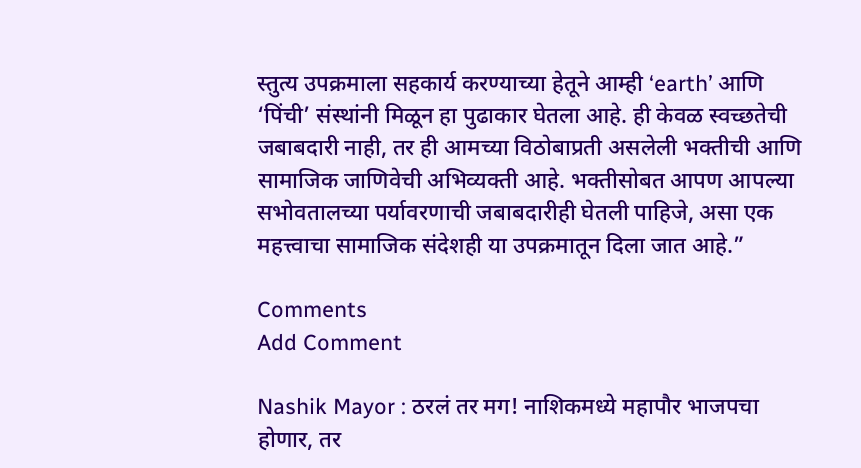स्तुत्य उपक्रमाला सहकार्य करण्याच्या हेतूने आम्ही ‘earth’ आणि ‘पिंची’ संस्थांनी मिळून हा पुढाकार घेतला आहे. ही केवळ स्वच्छतेची जबाबदारी नाही, तर ही आमच्या विठोबाप्रती असलेली भक्तीची आणि सामाजिक जाणिवेची अभिव्यक्ती आहे. भक्तीसोबत आपण आपल्या सभोवतालच्या पर्यावरणाची जबाबदारीही घेतली पाहिजे, असा एक महत्त्वाचा सामाजिक संदेशही या उपक्रमातून दिला जात आहे.”

Comments
Add Comment

Nashik Mayor : ठरलं तर मग! नाशिकमध्ये महापौर भाजपचा होणार, तर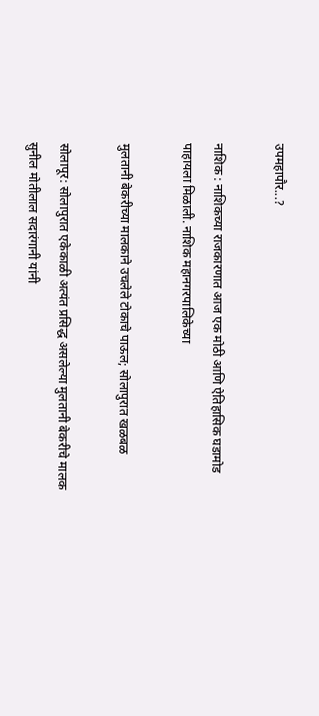उपमहापौर...?

नाशिक : नाशिकच्या राजकारणात आज एक मोठी आणि ऐतिहासिक घडामोड पाहायला मिळाली. नाशिक महानगरपालिकेच्या

मुलतानी बेकरीच्या मालकाने उचलेले टोकाचे पाऊल; सोलापुरात खळबळ

सोलापूर: सोलापुरात एकेकाळी अत्यंत प्रसिद्ध असलेल्या मुलतानी बेकरीचे मालक सुनील मोतीलाल सदारंगानी यांनी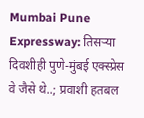Mumbai Pune Expressway: तिसऱ्या दिवशीही पुणे-मुंबई एक्स्प्रेस वे जैसे थे..; प्रवाशी हतबल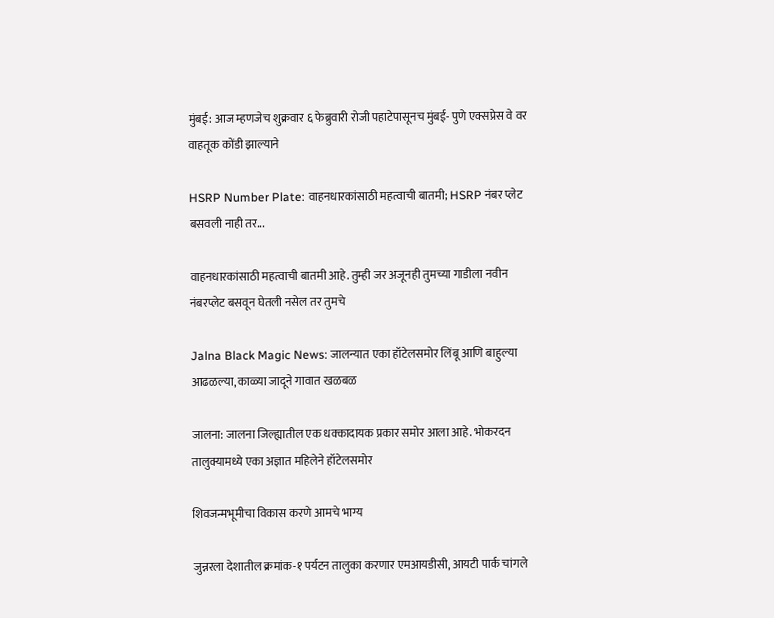मुंबई: आज म्हणजेच शुक्रवार ६ फेब्रुवारी रोजी पहाटेपासूनच मुंबई- पुणे एक्सप्रेस वे वर वाहतूक कोंडी झाल्याने

HSRP Number Plate: वाहनधारकांसाठी महत्वाची बातमी; HSRP नंबर प्लेट बसवली नाही तर...

वाहनधारकांसाठी महत्वाची बातमी आहे. तुम्ही जर अजूनही तुमच्या गाडीला नवीन नंबरप्लेट बसवून घेतली नसेल तर तुमचे

Jalna Black Magic News: जालन्यात एका हॉटेलसमोर लिंबू आणि बाहुल्या आढळल्या, काळ्या जादूने गावात खळबळ

जालना: जालना जिल्ह्यातील एक धक्कादायक प्रकार समोर आला आहे. भोकरदन तालुक्यामध्ये एका अज्ञात महिलेने हॉटेलसमोर

शिवजन्मभूमीचा विकास करणे आमचे भाग्य

जुन्नरला देशातील क्रमांक-१ पर्यटन तालुका करणार एमआयडीसी, आयटी पार्क चांगले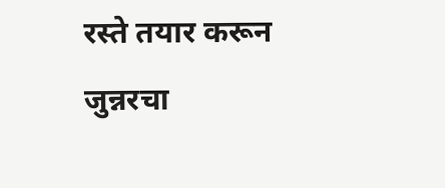रस्ते तयार करून जुन्नरचा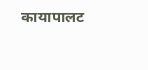कायापालट